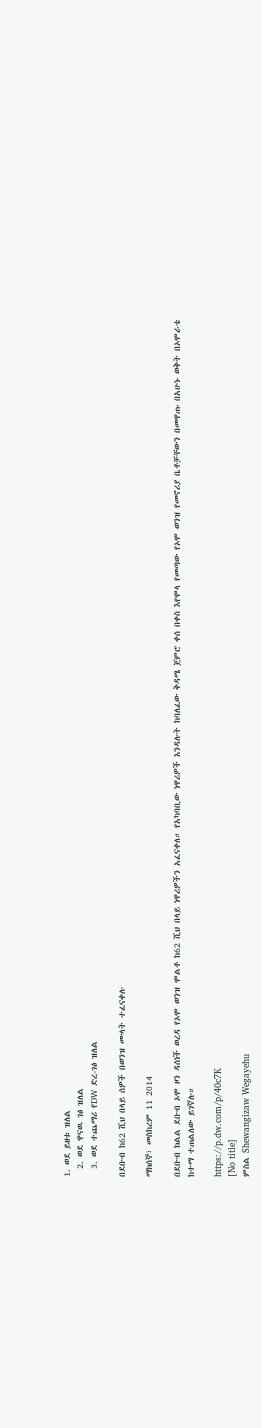1. ወደ ይዘቱ ዝለል
  2. ወደ ዋናዉ ገፅ ዝለል
  3. ወደ ተጨማሪ የDW ድረ-ገፅ ዝለል

በደቡብ ከ62 ሺህ በላይ ሰዎች በወንዝ ሙላት ተፈናቀሉ

ማክሰኞ፣ መስከረም 11 2014

በደቡብ ክልል ደቡብ ኦሞ ዞን ዳሰነች ወረዳ የኦሞ ወንዝ ሞልቶ ከ62 ሺህ በላይ ነዋሪዎችን አፈናቀለ። የአካባቢው ነዋሪዎች እንዳሉት ከባለፈው ቅዳሜ ጀምሮ ቀሰ በቀስ እየሞላ የመጣው የኦሞ ወንዝ የመኖሪያ ቤቶቻቸውን በመዋጡ በአሁኑ ወቅት በኦሞራቴ ከተማ ተጠልለው ይገኛሉ።

https://p.dw.com/p/40c7K
[No title]
ምስል Shewangizaw Wegayehu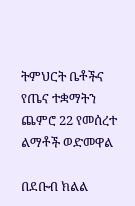ትምህርት ቤቶችና የጤና ተቋማትን ጨምሮ 22 የመሰረተ ልማቶች ወድመዋል

በደቡብ ክልል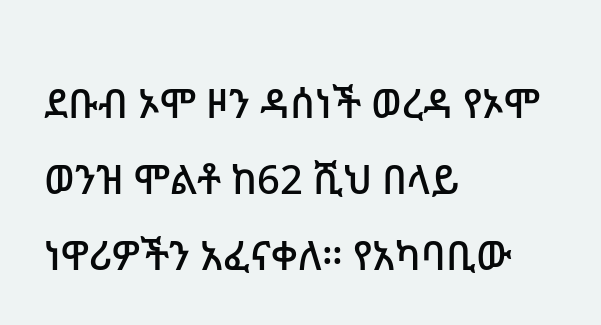ደቡብ ኦሞ ዞን ዳሰነች ወረዳ የኦሞ ወንዝ ሞልቶ ከ62 ሺህ በላይ ነዋሪዎችን አፈናቀለ። የአካባቢው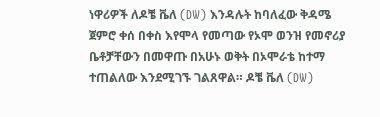ነዋሪዎች ለዶቼ ቬለ (DW) እንዳሉት ከባለፈው ቅዳሜ ጀምሮ ቀሰ በቀስ እየሞላ የመጣው የኦሞ ወንዝ የመኖሪያ ቤቶቻቸውን በመዋጡ በአሁኑ ወቅት በኦሞራቴ ከተማ ተጠልለው እንደሚገኙ ገልጸዋል። ዶቼ ቬለ (DW)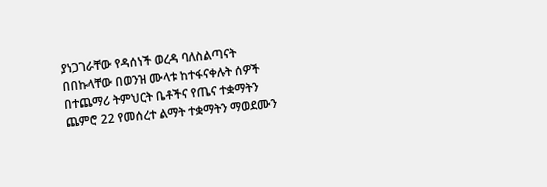ያነጋገራቸው የዳሰነች ወረዳ ባለስልጣናት በበኩላቸው በወንዝ ሙላቱ ከተፋናቀሉት ሰዎች በተጨማሪ ትምህርት ቤቶችና የጤና ተቋማትን ጨምሮ 22 የመሰረተ ልማት ተቋማትን ማወደሙን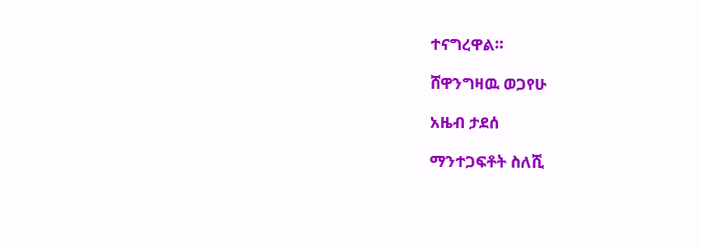ተናግረዋል።

ሸዋንግዛዉ ወጋየሁ

አዜብ ታደሰ

ማንተጋፍቶት ስለሺ